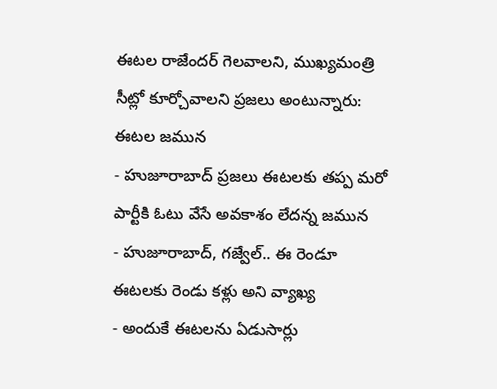ఈటల రాజేందర్ గెలవాలని, ముఖ్యమంత్రి సీట్లో కూర్చోవాలని ప్రజలు అంటున్నారు: ఈటల జమున
- హుజూరాబాద్ ప్రజలు ఈటలకు తప్ప మరో పార్టీకి ఓటు వేసే అవకాశం లేదన్న జమున
- హుజూరాబాద్, గజ్వేల్.. ఈ రెండూ ఈటలకు రెండు కళ్లు అని వ్యాఖ్య
- అందుకే ఈటలను ఏడుసార్లు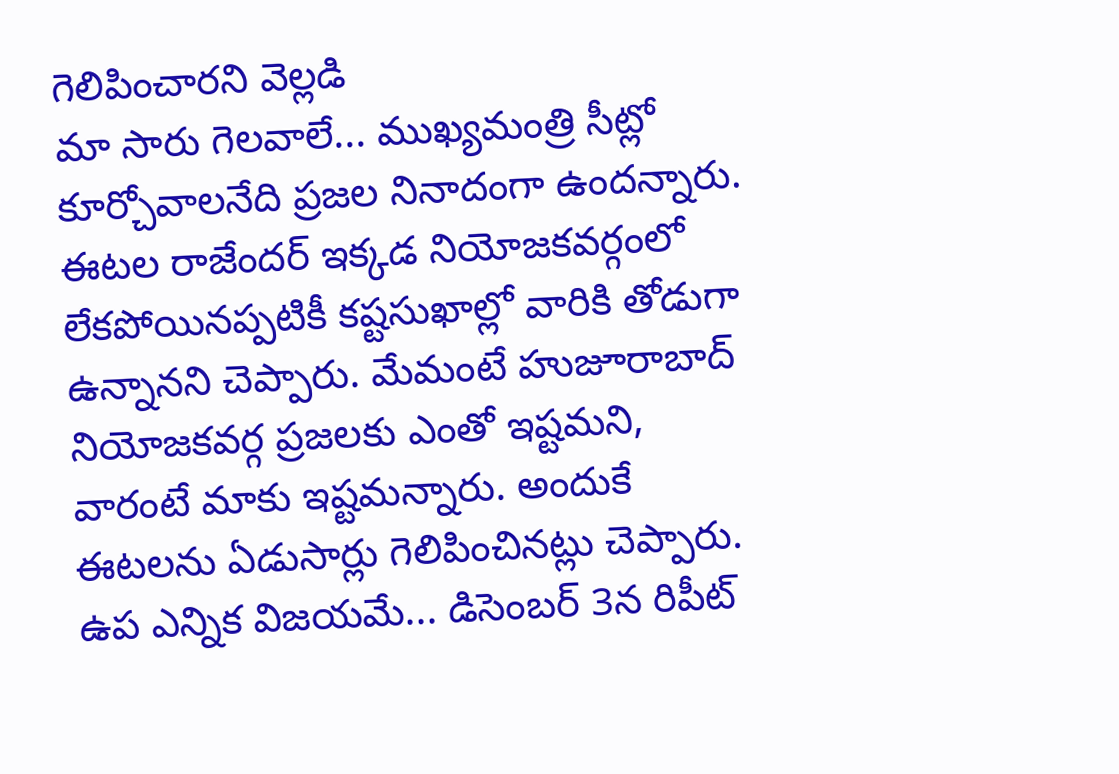గెలిపించారని వెల్లడి
మా సారు గెలవాలే... ముఖ్యమంత్రి సీట్లో కూర్చోవాలనేది ప్రజల నినాదంగా ఉందన్నారు. ఈటల రాజేందర్ ఇక్కడ నియోజకవర్గంలో లేకపోయినప్పటికీ కష్టసుఖాల్లో వారికి తోడుగా ఉన్నానని చెప్పారు. మేమంటే హుజూరాబాద్ నియోజకవర్గ ప్రజలకు ఎంతో ఇష్టమని, వారంటే మాకు ఇష్టమన్నారు. అందుకే ఈటలను ఏడుసార్లు గెలిపించినట్లు చెప్పారు. ఉప ఎన్నిక విజయమే... డిసెంబర్ 3న రిపీట్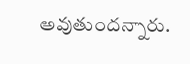అవుతుందన్నారు.